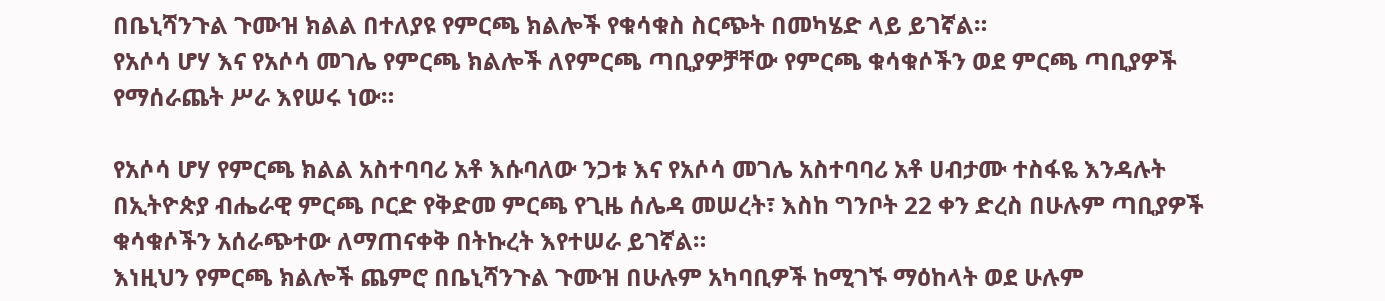በቤኒሻንጉል ጉሙዝ ክልል በተለያዩ የምርጫ ክልሎች የቁሳቁስ ስርጭት በመካሄድ ላይ ይገኛል።
የአሶሳ ሆሃ እና የአሶሳ መገሌ የምርጫ ክልሎች ለየምርጫ ጣቢያዎቻቸው የምርጫ ቁሳቁሶችን ወደ ምርጫ ጣቢያዎች የማሰራጨት ሥራ እየሠሩ ነው።

የአሶሳ ሆሃ የምርጫ ክልል አስተባባሪ አቶ እሱባለው ንጋቱ እና የአሶሳ መገሌ አስተባባሪ አቶ ሀብታሙ ተስፋዬ እንዳሉት በኢትዮጵያ ብሔራዊ ምርጫ ቦርድ የቅድመ ምርጫ የጊዜ ሰሌዳ መሠረት፣ እስከ ግንቦት 22 ቀን ድረስ በሁሉም ጣቢያዎች ቁሳቁሶችን አሰራጭተው ለማጠናቀቅ በትኩረት እየተሠራ ይገኛል።
እነዚህን የምርጫ ክልሎች ጨምሮ በቤኒሻንጉል ጉሙዝ በሁሉም አካባቢዎች ከሚገኙ ማዕከላት ወደ ሁሉም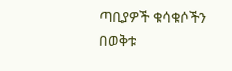ጣቢያዎች ቁሳቁሶችን በወቅቱ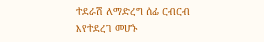ተደራሽ ለማድረግ ሰፊ ርብርብ እየተደረገ መሆኑ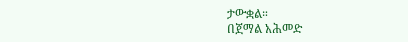ታውቋል።
በጀማል አሕመድ